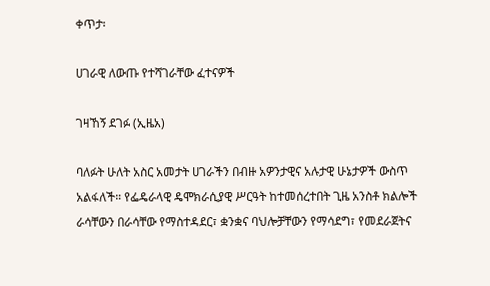ቀጥታ፡

ሀገራዊ ለውጡ የተሻገራቸው ፈተናዎች

ገዛኸኝ ደገፉ (ኢዜአ)

ባለፉት ሁለት አስር አመታት ሀገራችን በብዙ አዎንታዊና አሉታዊ ሁኔታዎች ውስጥ አልፋለች። የፌዴራላዊ ዴሞክራሲያዊ ሥርዓት ከተመሰረተበት ጊዜ አንስቶ ክልሎች ራሳቸውን በራሳቸው የማስተዳደር፣ ቋንቋና ባህሎቻቸውን የማሳደግ፣ የመደራጀትና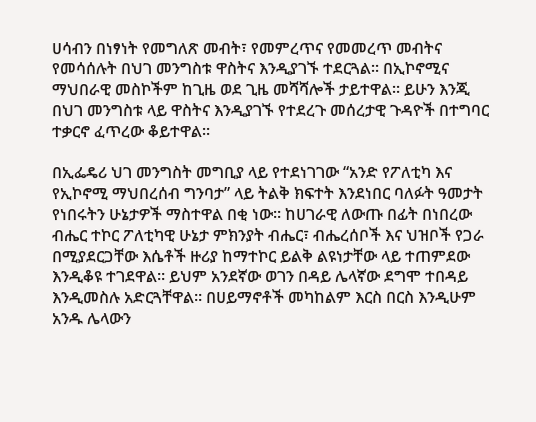ሀሳብን በነፃነት የመግለጽ መብት፣ የመምረጥና የመመረጥ መብትና የመሳሰሉት በህገ መንግስቱ ዋስትና እንዲያገኙ ተደርጓል። በኢኮኖሚና ማህበራዊ መስኮችም ከጊዜ ወደ ጊዜ መሻሻሎች ታይተዋል። ይሁን እንጂ በህገ መንግስቱ ላይ ዋስትና እንዲያገኙ የተደረጉ መሰረታዊ ጉዳዮች በተግባር ተቃርኖ ፈጥረው ቆይተዋል።

በኢፌዴሪ ህገ መንግስት መግቢያ ላይ የተደነገገው “አንድ የፖለቲካ እና የኢኮኖሚ ማህበረሰብ ግንባታ” ላይ ትልቅ ክፍተት እንደነበር ባለፉት ዓመታት የነበሩትን ሁኔታዎች ማስተዋል በቂ ነው። ከሀገራዊ ለውጡ በፊት በነበረው ብሔር ተኮር ፖለቲካዊ ሁኔታ ምክንያት ብሔር፣ ብሔረሰቦች እና ህዝቦች የጋራ በሚያደርጋቸው እሴቶች ዙሪያ ከማተኮር ይልቅ ልዩነታቸው ላይ ተጠምደው እንዲቆዩ ተገደዋል። ይህም አንደኛው ወገን በዳይ ሌላኛው ደግሞ ተበዳይ እንዲመስሉ አድርጓቸዋል። በሀይማኖቶች መካከልም እርስ በርስ እንዲሁም አንዱ ሌላውን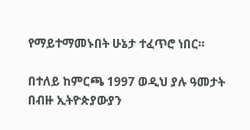የማይተማመኑበት ሁኔታ ተፈጥሮ ነበር።

በተለይ ከምርጫ 1997 ወዲህ ያሉ ዓመታት በብዙ ኢትዮጵያውያን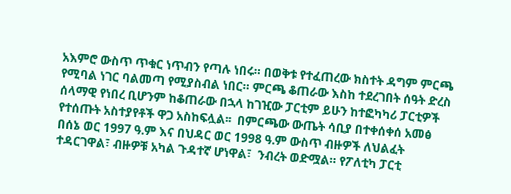አእምሮ ውስጥ ጥቁር ነጥብን የጣሉ ነበሩ። በወቅቱ የተፈጠረው ክስተት ዳግም ምርጫ የሚባል ነገር ባልመጣ የሚያስብል ነበር። ምርጫ ቆጠራው እስከ ተደረገበት ሰዓት ድረስ ሰላማዊ የነበረ ቢሆንም ከቆጠራው በኋላ ከገዢው ፓርቲም ይሁን ከተፎካካሪ ፓርቲዎች የተሰጡት አስተያየቶች ዋጋ አስከፍሏል፡፡  በምርጫው ውጤት ሳቢያ በተቀሰቀሰ አመፅ በሰኔ ወር 1997 ዓ.ም እና በህዳር ወር 1998 ዓ.ም ውስጥ ብዙዎች ለህልፈት ተዳርገዋል፣ ብዙዎቹ አካል ጉዳተኛ ሆነዋል፣  ንብረት ወድሟል። የፖለቲካ ፓርቲ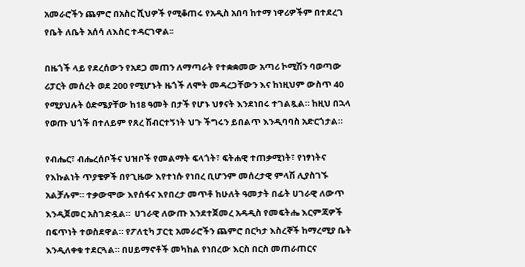አመራሮችን ጨምሮ በአስር ሺህዎች የሚቆጠሩ የአዲስ አበባ ከተማ ነዋሪዎችም በተደረገ የቤት ለቤት አሰሳ ለእስር ተዳርገዋል፡፡

በዜጎች ላይ የደረሰውን የአደጋ መጠን ለማጣራት የተቋቋመው አጣሪ ኮሚሽን ባወጣው ሪፓርት መሰረት ወደ 200 የሚሆኑት ዜጎች ለሞት መዳረጋቸውን እና ከነዚህም ውስጥ 40 የሚያህሉት ዕድሜያቸው ከ18 ዓመት በታች የሆኑ ህፃናት እንደነበሩ ተገልጿል። ከዚህ በኋላ የወጡ ህጎች በተለይም የጸረ ሽብርተኝነት ህጉ ችግሩን ይበልጥ እንዲባባስ አድርጎታል።

የብሔር፣ ብሔረሰቦችና ህዝቦች የመልማት ፍላጎት፣ ፍትሐዊ ተጠቃሚነት፣ የነፃነትና የእኩልነት ጥያቄዎች በየጊዜው እየተነሱ የነበረ ቢሆንም መሰረታዊ ምላሽ ሊያስገኙ አልቻሉም። ተቃውሞው እየሰፋና እየበረታ መጥቶ ከሁለት ዓመታት በፊት ሀገራዊ ለውጥ እንዲጀመር አስገድዷል።  ሀገራዊ ለውጡ እንደተጀመረ አዳዲስ የመፍትሔ እርምጃዎች በፍጥነት ተወስደዋል። የፖለቲካ ፓርቲ አመራሮችን ጨምሮ በርካታ እስረኞች ከማረሚያ ቤት እንዲለቀቁ ተደርጓል። በሀይማኖቶች መካከል የነበረው እርስ በርስ መጠራጠርና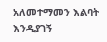አለመተማመን እልባት እንዲያገኝ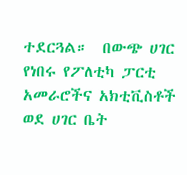ተደርጓል።  በውጭ ሀገር የነበሩ የፖለቲካ ፓርቲ አመራሮችና አክቲቪስቶች ወደ ሀገር ቤት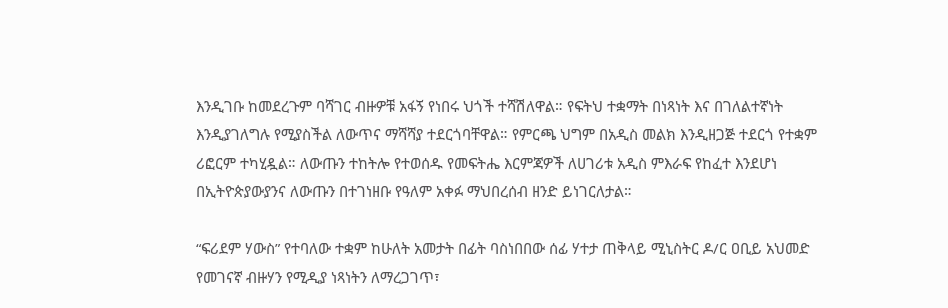እንዲገቡ ከመደረጉም ባሻገር ብዙዎቹ አፋኝ የነበሩ ህጎች ተሻሽለዋል። የፍትህ ተቋማት በነጻነት እና በገለልተኛነት እንዲያገለግሉ የሚያስችል ለውጥና ማሻሻያ ተደርጎባቸዋል። የምርጫ ህግም በአዲስ መልክ እንዲዘጋጅ ተደርጎ የተቋም ሪፎርም ተካሂዷል። ለውጡን ተከትሎ የተወሰዱ የመፍትሔ እርምጃዎች ለሀገሪቱ አዲስ ምእራፍ የከፈተ እንደሆነ በኢትዮጵያውያንና ለውጡን በተገነዘቡ የዓለም አቀፉ ማህበረሰብ ዘንድ ይነገርለታል።

“ፍሪደም ሃውስ” የተባለው ተቋም ከሁለት አመታት በፊት ባስነበበው ሰፊ ሃተታ ጠቅላይ ሚኒስትር ዶ/ር ዐቢይ አህመድ የመገናኛ ብዙሃን የሚዲያ ነጻነትን ለማረጋገጥ፣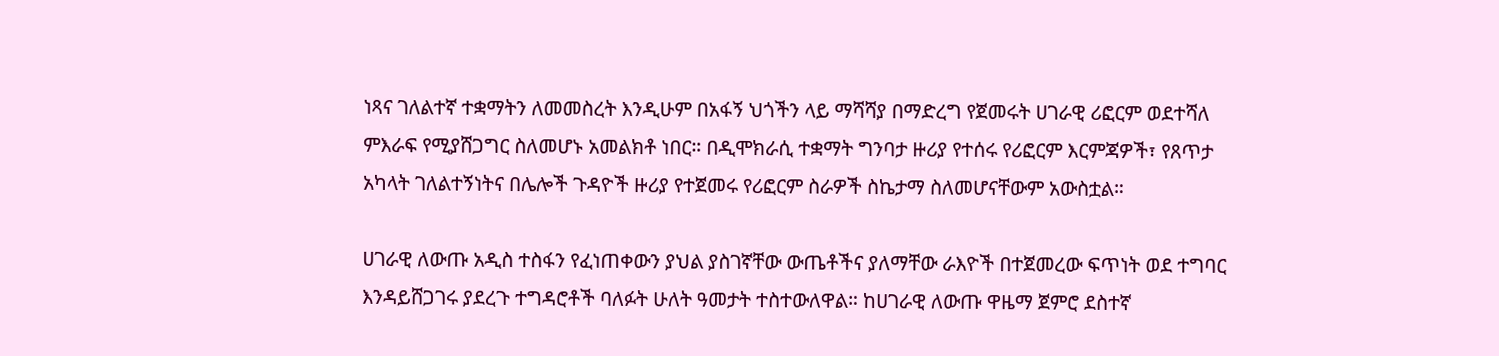ነጻና ገለልተኛ ተቋማትን ለመመስረት እንዲሁም በአፋኝ ህጎችን ላይ ማሻሻያ በማድረግ የጀመሩት ሀገራዊ ሪፎርም ወደተሻለ ምእራፍ የሚያሸጋግር ስለመሆኑ አመልክቶ ነበር። በዲሞክራሲ ተቋማት ግንባታ ዙሪያ የተሰሩ የሪፎርም እርምጃዎች፣ የጸጥታ አካላት ገለልተኝነትና በሌሎች ጉዳዮች ዙሪያ የተጀመሩ የሪፎርም ስራዎች ስኬታማ ስለመሆናቸውም አውስቷል።

ሀገራዊ ለውጡ አዲስ ተስፋን የፈነጠቀውን ያህል ያስገኛቸው ውጤቶችና ያለማቸው ራእዮች በተጀመረው ፍጥነት ወደ ተግባር እንዳይሸጋገሩ ያደረጉ ተግዳሮቶች ባለፉት ሁለት ዓመታት ተስተውለዋል። ከሀገራዊ ለውጡ ዋዜማ ጀምሮ ደስተኛ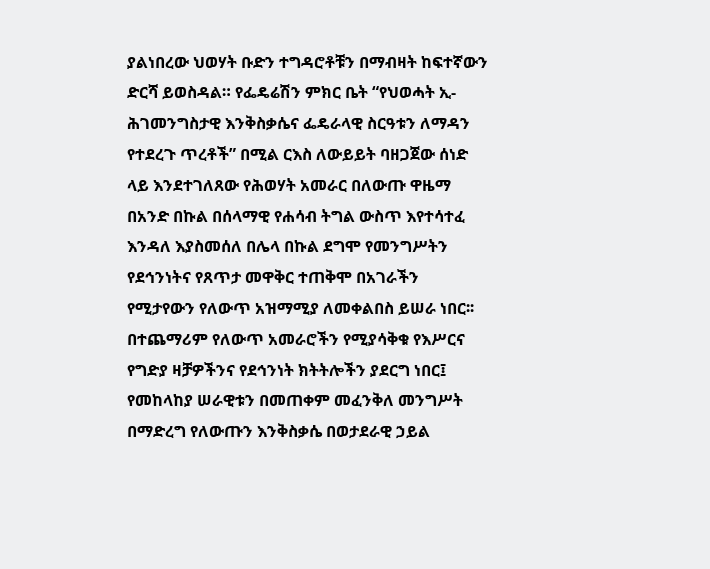ያልነበረው ህወሃት ቡድን ተግዳሮቶቹን በማብዛት ከፍተኛውን ድርሻ ይወስዳል። የፌዴሬሽን ምክር ቤት “የህወሓት ኢ-ሕገመንግስታዊ እንቅስቃሴና ፌዴራላዊ ስርዓቱን ለማዳን የተደረጉ ጥረቶች” በሚል ርእስ ለውይይት ባዘጋጀው ሰነድ ላይ እንደተገለጸው የሕወሃት አመራር በለውጡ ዋዜማ በአንድ በኩል በሰላማዊ የሐሳብ ትግል ውስጥ እየተሳተፈ እንዳለ እያስመሰለ በሌላ በኩል ደግሞ የመንግሥትን የደኅንነትና የጸጥታ መዋቅር ተጠቅሞ በአገራችን የሚታየውን የለውጥ አዝማሚያ ለመቀልበስ ይሠራ ነበር፡፡ በተጨማሪም የለውጥ አመራሮችን የሚያሳቅቁ የእሥርና የግድያ ዛቻዎችንና የደኅንነት ክትትሎችን ያደርግ ነበር፤ የመከላከያ ሠራዊቱን በመጠቀም መፈንቅለ መንግሥት በማድረግ የለውጡን እንቅስቃሴ በወታደራዊ ኃይል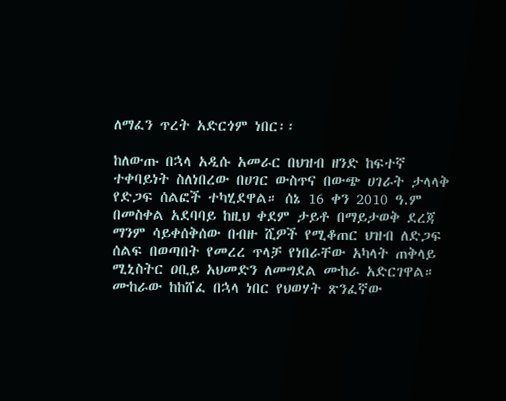ለማፈን ጥረት አድርጎም ነበር፡፡

ከለውጡ በኋላ አዲሱ አመራር በህዝብ ዘንድ ከፍተኛ ተቀባይነት ስለነበረው በሀገር ውስጥና በውጭ ሀገራት ታላላቅ የድጋፍ ሰልፎች ተካሂደዋል። ሰኔ 16 ቀን 2010 ዓ.ም በመስቀል አደባባይ ከዚህ ቀደም ታይቶ በማይታወቅ ደረጃ ማንም ሳይቀሰቅሰው በብዙ ሺዎች የሚቆጠር ህዝብ ለድጋፍ ሰልፍ በወጣበት የመረረ ጥላቻ የነበራቸው አካላት ጠቅላይ ሚኒስትር ዐቢይ አህመድን ለመግደል ሙከራ አድርገዋል። ሙከራው ከከሸፈ በኋላ ነበር የህወሃት ጽንፈኛው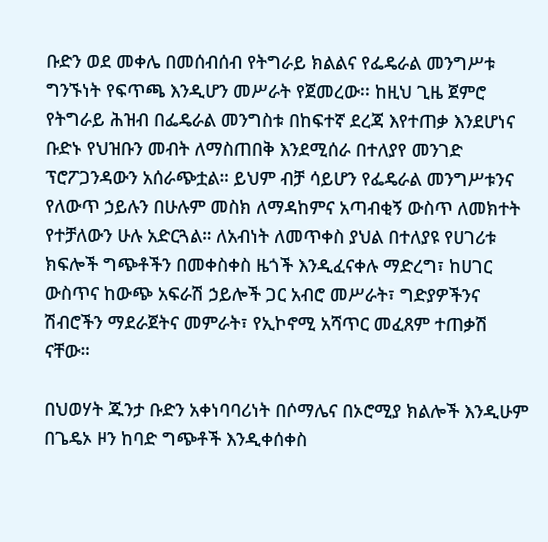ቡድን ወደ መቀሌ በመሰብሰብ የትግራይ ክልልና የፌዴራል መንግሥቱ ግንኙነት የፍጥጫ እንዲሆን መሥራት የጀመረው፡፡ ከዚህ ጊዜ ጀምሮ የትግራይ ሕዝብ በፌዴራል መንግስቱ በከፍተኛ ደረጃ እየተጠቃ እንደሆነና ቡድኑ የህዝቡን መብት ለማስጠበቅ እንደሚሰራ በተለያየ መንገድ ፕሮፖጋንዳውን አሰራጭቷል። ይህም ብቻ ሳይሆን የፌዴራል መንግሥቱንና የለውጥ ኃይሉን በሁሉም መስክ ለማዳከምና አጣብቂኝ ውስጥ ለመክተት የተቻለውን ሁሉ አድርጓል። ለአብነት ለመጥቀስ ያህል በተለያዩ የሀገሪቱ ክፍሎች ግጭቶችን በመቀስቀስ ዜጎች እንዲፈናቀሉ ማድረግ፣ ከሀገር ውስጥና ከውጭ አፍራሽ ኃይሎች ጋር አብሮ መሥራት፣ ግድያዎችንና ሽብሮችን ማደራጀትና መምራት፣ የኢኮኖሚ አሻጥር መፈጸም ተጠቃሽ ናቸው።

በህወሃት ጁንታ ቡድን አቀነባባሪነት በሶማሌና በኦሮሚያ ክልሎች እንዲሁም በጌዴኦ ዞን ከባድ ግጭቶች እንዲቀሰቀስ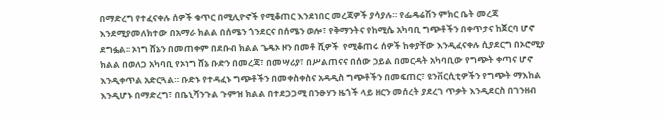በማድረግ የተፈናቀሉ ሰዎች ቁጥር በሚሊዮኖች የሚቆጠር እንደነበር መረጃዎች ያሳያሉ። የፌዴሬሽን ምክር ቤት መረጃ እንደሚያመለክተው በአማራ ክልል በሰሜን ጎንደርና በሰሜን ወሎ፣ የቅማንትና የከሚሴ አካባቢ ግጭቶችን በቀጥታና ከጀርባ ሆኖ ደግፏል፡፡ ኦነግ ሸኔን በመጠቀም በደቡብ ክልል ጌዴኦ ዞን በመቶ ሺዎች  የሚቆጠሩ ሰዎች ከቀያቸው እንዲፈናቀሉ ሲያደርግ በኦሮሚያ ክልል በወለጋ አካባቢ የኦነግ ሸኔ ቡድን በመረጃ፣ በመሣሪያ፣ በሥልጠናና በሰው ኃይል በመርዳት አካባቢው የግጭት ቀጣና ሆኖ እንዲቀጥል አድርጓል። ቡድኑ የተዳፈኑ ግጭቶችን በመቀስቀስና አዳዲስ ግጭቶችን በመፍጠር፣ ዩንቨርሲቲዎችን የግጭት ማእከል እንዲሆኑ በማድረግ፣ በቤኒሻንጉል ጉምዝ ክልል በተደጋጋሚ በንፁሃን ዜጎች ላይ ዘርን መሰረት ያደረገ ጥቃት እንዲደርስ በገንዘብ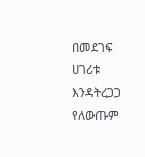በመደገፍ ሀገሪቱ እንዳትረጋጋ የለውጡም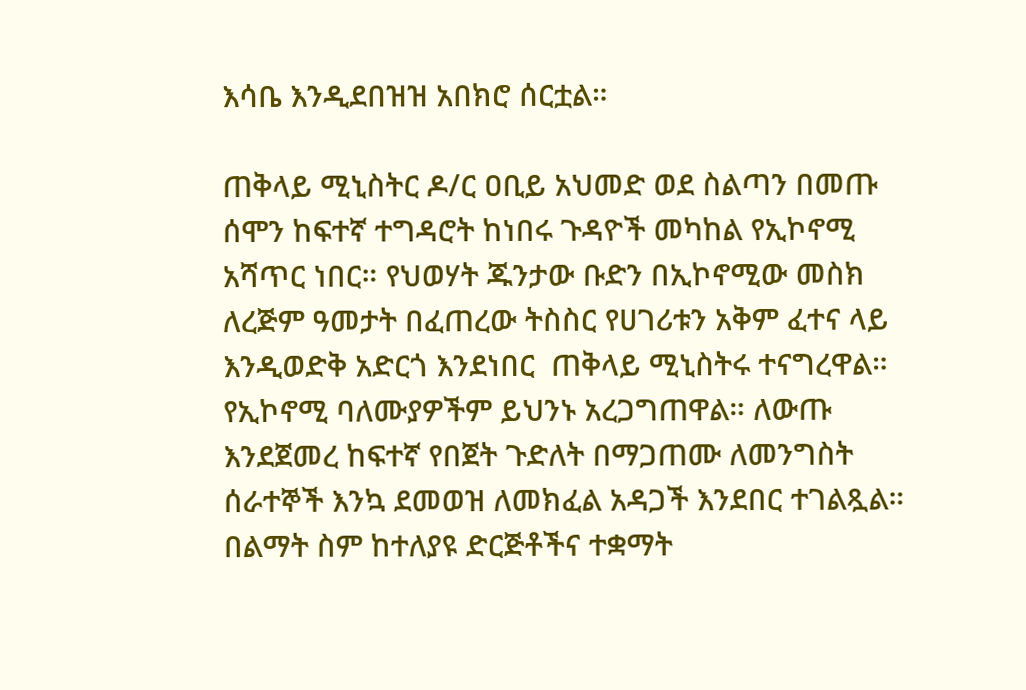እሳቤ እንዲደበዝዝ አበክሮ ሰርቷል።

ጠቅላይ ሚኒስትር ዶ/ር ዐቢይ አህመድ ወደ ስልጣን በመጡ ሰሞን ከፍተኛ ተግዳሮት ከነበሩ ጉዳዮች መካከል የኢኮኖሚ አሻጥር ነበር። የህወሃት ጁንታው ቡድን በኢኮኖሚው መስክ ለረጅም ዓመታት በፈጠረው ትስስር የሀገሪቱን አቅም ፈተና ላይ እንዲወድቅ አድርጎ እንደነበር  ጠቅላይ ሚኒስትሩ ተናግረዋል። የኢኮኖሚ ባለሙያዎችም ይህንኑ አረጋግጠዋል። ለውጡ እንደጀመረ ከፍተኛ የበጀት ጉድለት በማጋጠሙ ለመንግስት ሰራተኞች እንኳ ደመወዝ ለመክፈል አዳጋች እንደበር ተገልጿል። በልማት ስም ከተለያዩ ድርጅቶችና ተቋማት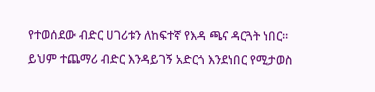የተወሰደው ብድር ሀገሪቱን ለከፍተኛ የእዳ ጫና ዳርጓት ነበር። ይህም ተጨማሪ ብድር እንዳይገኝ አድርጎ እንደነበር የሚታወስ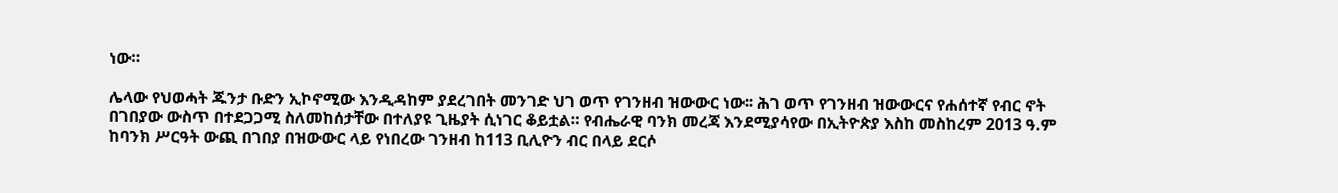ነው።

ሌላው የህወሓት ጁንታ ቡድን ኢኮኖሚው እንዲዳከም ያደረገበት መንገድ ህገ ወጥ የገንዘብ ዝውውር ነው፡፡ ሕገ ወጥ የገንዘብ ዝውውርና የሐሰተኛ የብር ኖት በገበያው ውስጥ በተደጋጋሚ ስለመከሰታቸው በተለያዩ ጊዜያት ሲነገር ቆይቷል። የብሔራዊ ባንክ መረጃ እንደሚያሳየው በኢትዮጵያ እስከ መስከረም 2013 ዓ.ም ከባንክ ሥርዓት ውጪ በገበያ በዝውውር ላይ የነበረው ገንዘብ ከ113 ቢሊዮን ብር በላይ ደርሶ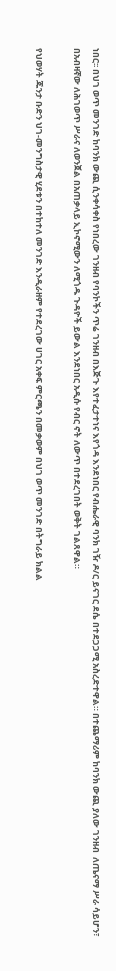ነበር፡፡ በህገ ወጥ መንገድ ከባንክ ውጪ ሲንቀሳቀስ የነበረው ገንዘብ የባንኮችን ጥሬ ገንዘብ በእጅጉ እየተፈታተነና እየጎዳ እንደነበር የብሔራዊ ባንክ ገዥ ዶ/ር ይናገር ደሴ በተደጋጋሚ አስረድተዋል። በተጨማሪም ከባንክ ውጪ ያለው ገንዘብ  ለጤናማ ሥራ ሳይሆን፣ በአብዛኛው ለሕገወጥ ሥራና ለወንጀል በአጠቃላይ ኢኮኖሚውን ለሚጎዱ ጉዳዮች ይውል እንደነበር አዲሱ የብር ኖት ለውጥ በተደረገበት ወቅት ገልጸዋል።

የህወሃት ጁንታ ቡድን ህገ-መንግስታዊ ሂደቱን በተከተለ መንገድ እንዲራዘም የተደረገው ሀገር አቀፍ ምርጫን በመቃወም በህገ ወጥ መንገድ በትግራይ ክልል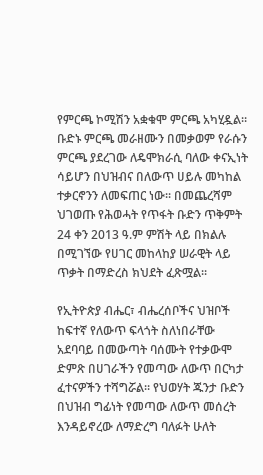የምርጫ ኮሚሽን አቋቁሞ ምርጫ አካሂዷል። ቡድኑ ምርጫ መራዘሙን በመቃወም የራሱን ምርጫ ያደረገው ለዴሞክራሲ ባለው ቀናኢነት ሳይሆን በህዝብና በለውጥ ሀይሉ መካከል ተቃርኖንን ለመፍጠር ነው፡፡ በመጨረሻም ህገወጡ የሕወሓት የጥፋት ቡድን ጥቅምት 24 ቀን 2013 ዓ.ም ምሽት ላይ በክልሉ በሚገኘው የሀገር መከላከያ ሠራዊት ላይ ጥቃት በማድረስ ክህደት ፈጽሟል፡፡

የኢትዮጵያ ብሔር፣ ብሔረሰቦችና ህዝቦች ከፍተኛ የለውጥ ፍላጎት ስለነበራቸው አደባባይ በመውጣት ባሰሙት የተቃውሞ ድምጽ በሀገራችን የመጣው ለውጥ በርካታ ፈተናዎችን ተሻግሯል። የህወሃት ጁንታ ቡድን በህዝብ ግፊነት የመጣው ለውጥ መሰረት እንዳይኖረው ለማድረግ ባለፉት ሁለት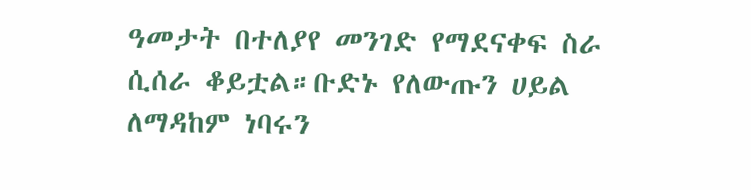ዓመታት በተለያየ መንገድ የማደናቀፍ ስራ ሲሰራ ቆይቷል።ቡድኑ የለውጡን ሀይል ለማዳከም ነባሩን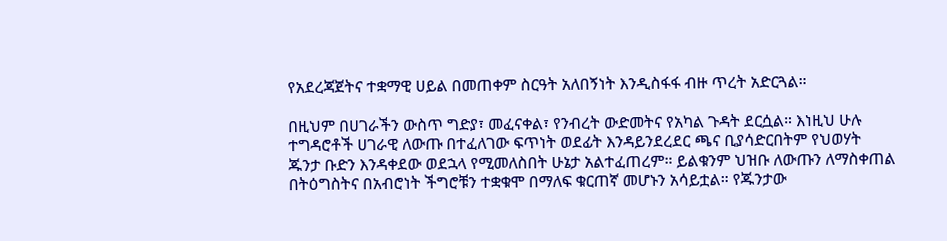የአደረጃጀትና ተቋማዊ ሀይል በመጠቀም ስርዓት አለበኝነት እንዲስፋፋ ብዙ ጥረት አድርጓል።

በዚህም በሀገራችን ውስጥ ግድያ፣ መፈናቀል፣ የንብረት ውድመትና የአካል ጉዳት ደርሷል። እነዚህ ሁሉ ተግዳሮቶች ሀገራዊ ለውጡ በተፈለገው ፍጥነት ወደፊት እንዳይንደረደር ጫና ቢያሳድርበትም የህወሃት ጁንታ ቡድን እንዳቀደው ወደኋላ የሚመለስበት ሁኔታ አልተፈጠረም። ይልቁንም ህዝቡ ለውጡን ለማስቀጠል በትዕግስትና በአብሮነት ችግሮቹን ተቋቁሞ በማለፍ ቁርጠኛ መሆኑን አሳይቷል። የጁንታው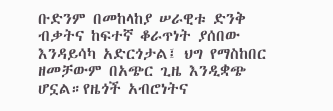ቡድንም በመከላከያ ሠራዊቱ ድንቅ ብቃትና ከፍተኛ ቆራጥነት ያሰበው እንዳይሳካ አድርጎታል፤ ህግ የማስከበር ዘመቻውም በአጭር ጊዜ እንዲቋጭ ሆኗል።የዜጎች አብሮነትና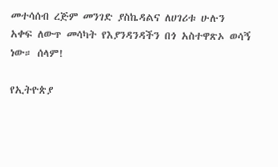መተሳሰብ ረጅም መንገድ ያስኬዳልና ለሀገሪቱ ሁሉን አቀፍ ለውጥ መሳካት የእያንዳንዳችን በጎ አስተዋጽኦ ወሳኝ ነው። ሰላም!

የኢትዮጵያ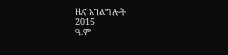ዜና አገልግሎት
2015
ዓ.ም